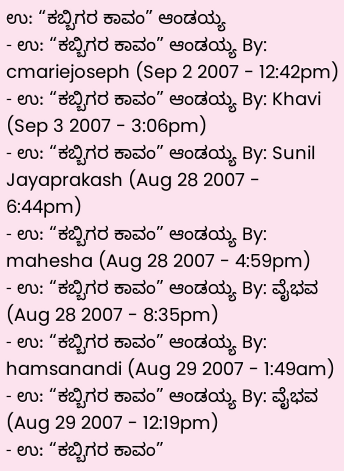ಉ: “ಕಬ್ಬಿಗರ ಕಾವಂ” ಆಂಡಯ್ಯ
- ಉ: “ಕಬ್ಬಿಗರ ಕಾವಂ” ಆಂಡಯ್ಯ By: cmariejoseph (Sep 2 2007 - 12:42pm)
- ಉ: “ಕಬ್ಬಿಗರ ಕಾವಂ” ಆಂಡಯ್ಯ By: Khavi (Sep 3 2007 - 3:06pm)
- ಉ: “ಕಬ್ಬಿಗರ ಕಾವಂ” ಆಂಡಯ್ಯ By: Sunil Jayaprakash (Aug 28 2007 - 6:44pm)
- ಉ: “ಕಬ್ಬಿಗರ ಕಾವಂ” ಆಂಡಯ್ಯ By: mahesha (Aug 28 2007 - 4:59pm)
- ಉ: “ಕಬ್ಬಿಗರ ಕಾವಂ” ಆಂಡಯ್ಯ By: ವೈಭವ (Aug 28 2007 - 8:35pm)
- ಉ: “ಕಬ್ಬಿಗರ ಕಾವಂ” ಆಂಡಯ್ಯ By: hamsanandi (Aug 29 2007 - 1:49am)
- ಉ: “ಕಬ್ಬಿಗರ ಕಾವಂ” ಆಂಡಯ್ಯ By: ವೈಭವ (Aug 29 2007 - 12:19pm)
- ಉ: “ಕಬ್ಬಿಗರ ಕಾವಂ”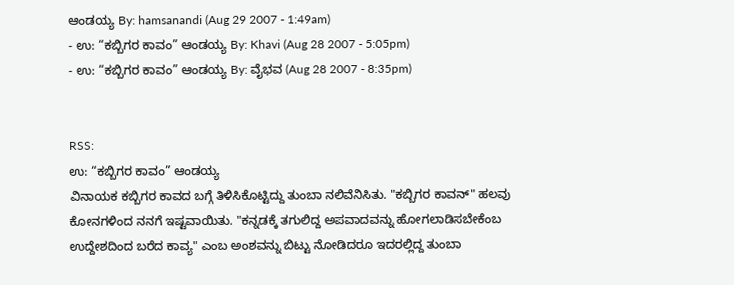ಆಂಡಯ್ಯ By: hamsanandi (Aug 29 2007 - 1:49am)
- ಉ: “ಕಬ್ಬಿಗರ ಕಾವಂ” ಆಂಡಯ್ಯ By: Khavi (Aug 28 2007 - 5:05pm)
- ಉ: “ಕಬ್ಬಿಗರ ಕಾವಂ” ಆಂಡಯ್ಯ By: ವೈಭವ (Aug 28 2007 - 8:35pm)


RSS:
ಉ: “ಕಬ್ಬಿಗರ ಕಾವಂ” ಆಂಡಯ್ಯ
ವಿನಾಯಕ ಕಬ್ಬಿಗರ ಕಾವದ ಬಗ್ಗೆ ತಿಳಿಸಿಕೊಟ್ಟಿದ್ದು ತುಂಬಾ ನಲಿವೆನಿಸಿತು. "ಕಬ್ಬಿಗರ ಕಾವನ್" ಹಲವು ಕೋನಗಳಿಂದ ನನಗೆ ಇಷ್ಟವಾಯಿತು. "ಕನ್ನಡಕ್ಕೆ ತಗುಲಿದ್ದ ಅಪವಾದವನ್ನು ಹೋಗಲಾಡಿಸಬೇಕೆಂಬ ಉದ್ದೇಶದಿಂದ ಬರೆದ ಕಾವ್ಯ" ಎಂಬ ಅಂಶವನ್ನು ಬಿಟ್ಟು ನೋಡಿದರೂ ಇದರಲ್ಲಿದ್ದ ತುಂಬಾ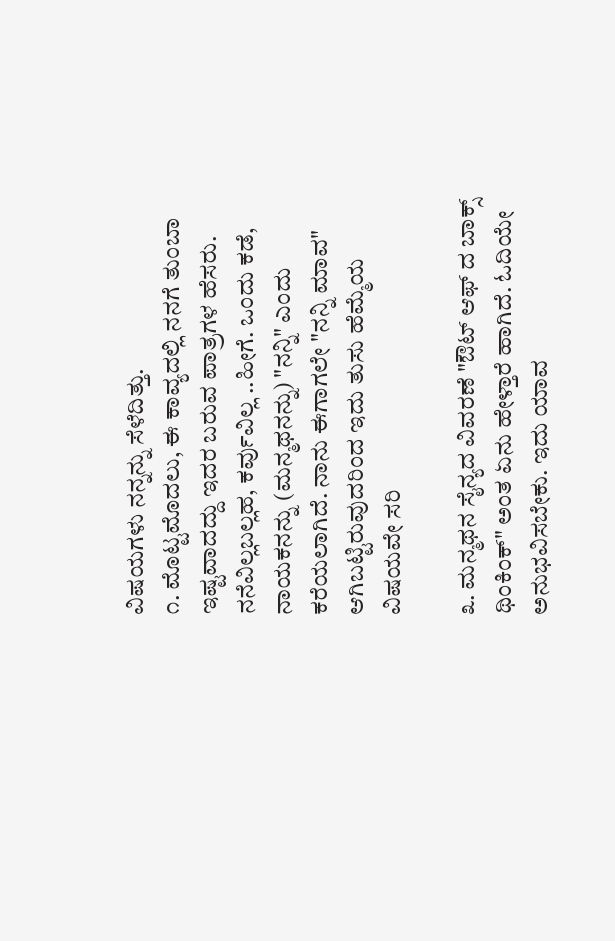ವಿಷಯಗಳು ನನ್ನನ್ನು ಸೆಳೆದಿತ್ತು.
೧. ಮೊಟ್ಟಮೊದಲು, ಈ ಕಾವ್ಯದಲ್ಲಿ ನನಗೆ ತುಂಬಾ ಇಷ್ಟವಾದದ್ದು ಇದರ ಬರುವ ಪಾತ್ರಗಳ ಹೆಸರು. ನನೆವಿಲ್ಲಬಲ್ಲಹ, ಕರ್ವುವಿಲ್ಲ ..ಹೀಗೆ. ಒಂದು ಕಡೆ, ನಾಯಕನನ್ನು (ಮನ್ಮಥನನ್ನು) "ನನ್ನಿ" ಎಂದು ಕರೆಯಲಾಗಿದೆ. ನಾನು ಈಗಾಗಲೇ "ನನ್ನಿ ಮಾವ" ಆಗಿಬಟ್ಟಿರುವುದರಿಂದ ಇದು ತುಸು ಹೆಮ್ಮೆಯ ವಿಷಯವೇ ಸರಿ

೩. ಮನ್ಮಥನ ಸೈನ್ಯದ ವಿವರಣೆ "ಔಟ್ ಆಫ್ ದ ಬಾಕ್ಸ್ ಥಿಂಕಿಂಕ್" ಅಂತ ಏನು ಹೇಳ್ತಾರೆ ಹಾಗಿದೆ. ಓದಿಯೇ ಅನುಭವಿಸಬೇಕು. ಇದು ಯಾವ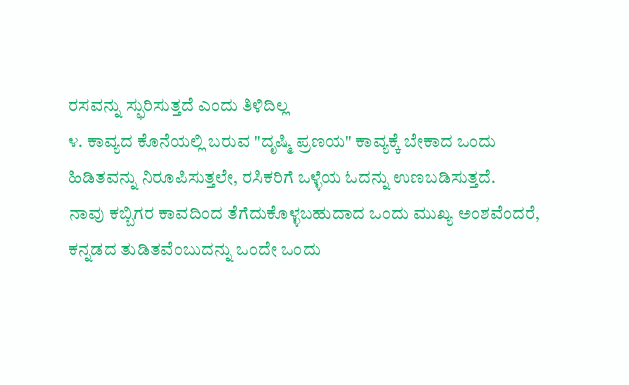ರಸವನ್ನು ಸ್ಫುರಿಸುತ್ತದೆ ಎಂದು ತಿಳಿದಿಲ್ಲ
೪. ಕಾವ್ಯದ ಕೊನೆಯಲ್ಲಿ ಬರುವ "ದೃಷ್ಮಿ ಪ್ರಣಯ" ಕಾವ್ಯಕ್ಕೆ ಬೇಕಾದ ಒಂದು ಹಿಡಿತವನ್ನು ನಿರೂಪಿಸುತ್ತಲೇ, ರಸಿಕರಿಗೆ ಒಳ್ಳೆಯ ಓದನ್ನು ಉಣಬಡಿಸುತ್ತದೆ.
ನಾವು ಕಬ್ಬಿಗರ ಕಾವದಿಂದ ತೆಗೆದುಕೊಳ್ಳಬಹುದಾದ ಒಂದು ಮುಖ್ಯ ಅಂಶವೆಂದರೆ, ಕನ್ನಡದ ತುಡಿತವೆಂಬುದನ್ನು ಒಂದೇ ಒಂದು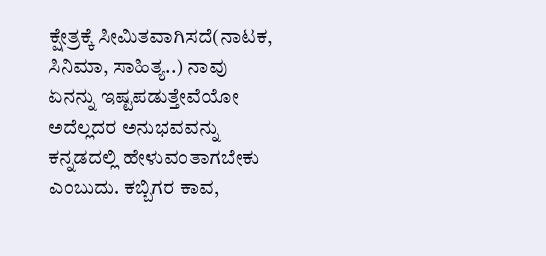ಕ್ಷೇತ್ರಕ್ಕೆ ಸೀಮಿತವಾಗಿಸದೆ(ನಾಟಕ, ಸಿನಿಮಾ, ಸಾಹಿತ್ಯ..) ನಾವು ಏನನ್ನು ಇಷ್ಟಪಡುತ್ತೇವೆಯೋ ಅದೆಲ್ಲದರ ಅನುಭವವನ್ನು ಕನ್ನಡದಲ್ಲಿ ಹೇಳುವಂತಾಗಬೇಕು ಎಂಬುದು. ಕಬ್ಬಿಗರ ಕಾವ,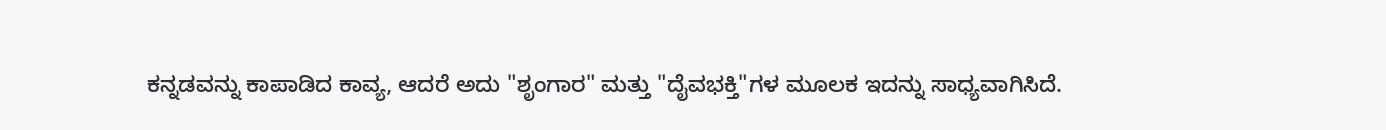ಕನ್ನಡವನ್ನು ಕಾಪಾಡಿದ ಕಾವ್ಯ, ಆದರೆ ಅದು "ಶೃಂಗಾರ" ಮತ್ತು "ದೈವಭಕ್ತಿ"ಗಳ ಮೂಲಕ ಇದನ್ನು ಸಾಧ್ಯವಾಗಿಸಿದೆ.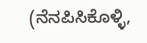(ನೆನಪಿಸಿಕೊಳ್ಳಿ,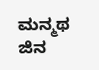ಮನ್ಮಥ ಜಿನ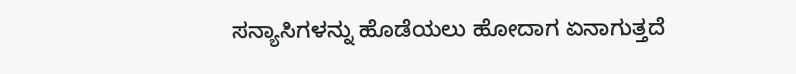ಸನ್ಯಾಸಿಗಳನ್ನು ಹೊಡೆಯಲು ಹೋದಾಗ ಏನಾಗುತ್ತದೆ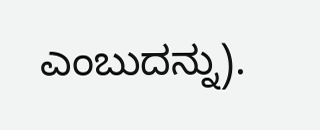ಎಂಬುದನ್ನು).